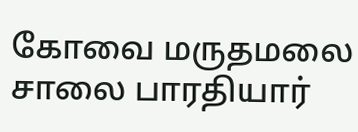கோவை மருதமலை சாலை பாரதியார்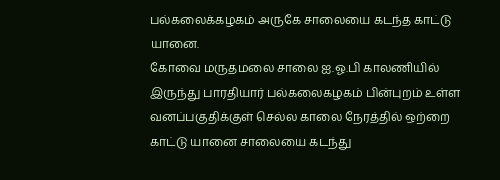பல்கலைக்கழகம் அருகே சாலையை கடந்த காட்டு யானை.
கோவை மருதமலை சாலை ஐ.ஓ.பி காலணியில் இருந்து பாரதியார் பல்கலைகழகம் பின்புறம் உள்ள வனப்பகுதிக்குள் செல்ல காலை நேரத்தில் ஒற்றை காட்டு யானை சாலையை கடந்து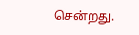சென்றது.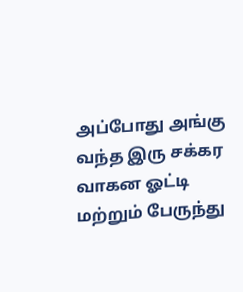அப்போது அங்கு வந்த இரு சக்கர வாகன ஓட்டி மற்றும் பேருந்து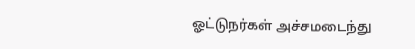ஓட்டுநர்கள் அச்சமடைந்து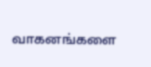வாகனங்களை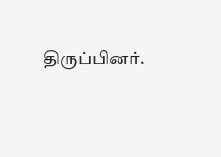திருப்பினர்.